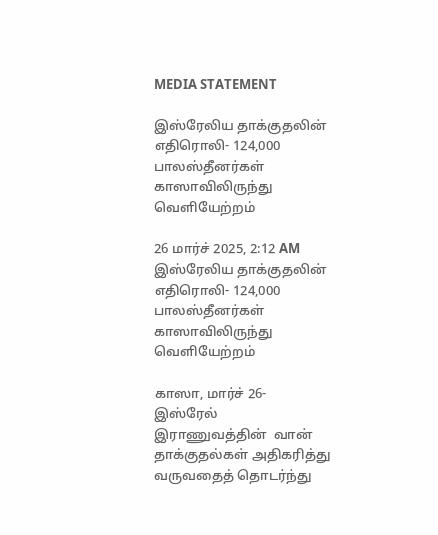MEDIA STATEMENT

இஸ்ரேலிய தாக்குதலின் எதிரொலி- 124,000 பாலஸ்தீனர்கள்  காஸாவிலிருந்து வெளியேற்றம்

26 மார்ச் 2025, 2:12 AM
இஸ்ரேலிய தாக்குதலின் எதிரொலி- 124,000 பாலஸ்தீனர்கள்  காஸாவிலிருந்து வெளியேற்றம்

காஸா, மார்ச் 26- இஸ்ரேல் இராணுவத்தின்  வான் தாக்குதல்கள் அதிகரித்து வருவதைத் தொடர்ந்து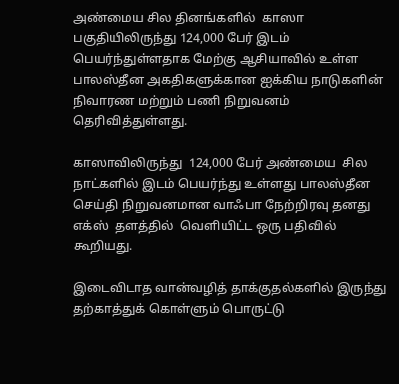அண்மைய சில தினங்களில்  காஸா பகுதியிலிருந்து 124,000 பேர் இடம் பெயர்ந்துள்ளதாக மேற்கு ஆசியாவில் உள்ள பாலஸ்தீன அகதிகளுக்கான ஐக்கிய நாடுகளின் நிவாரண மற்றும் பணி நிறுவனம் தெரிவித்துள்ளது.

காஸாவிலிருந்து  124,000 பேர் அண்மைய  சில நாட்களில் இடம் பெயர்ந்து உள்ளது பாலஸ்தீன செய்தி நிறுவனமான வாஃபா நேற்றிரவு தனது எக்ஸ்  தளத்தில்  வெளியிட்ட ஒரு பதிவில் கூறியது.

இடைவிடாத வான்வழித் தாக்குதல்களில் இருந்து தற்காத்துக் கொள்ளும் பொருட்டு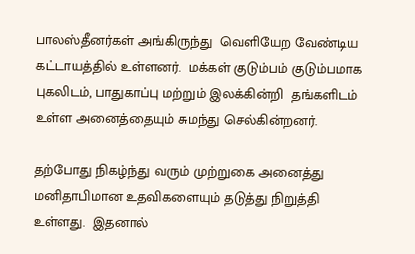பாலஸ்தீனர்கள் அங்கிருந்து  வெளியேற வேண்டிய கட்டாயத்தில் உள்ளனர்.  மக்கள் குடும்பம் குடும்பமாக  புகலிடம், பாதுகாப்பு மற்றும் இலக்கின்றி  தங்களிடம் உள்ள அனைத்தையும் சுமந்து செல்கின்றனர்.

தற்போது நிகழ்ந்து வரும் முற்றுகை அனைத்து மனிதாபிமான உதவிகளையும் தடுத்து நிறுத்தி உள்ளது.  இதனால்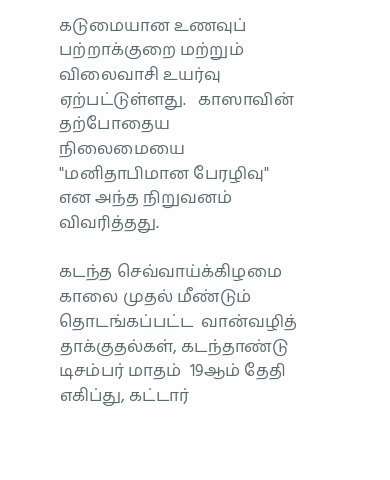கடுமையான உணவுப் பற்றாக்குறை மற்றும் விலைவாசி உயர்வு ஏற்பட்டுள்ளது.   காஸாவின் தற்போதைய  நிலைமையை "மனிதாபிமான பேரழிவு" என அந்த நிறுவனம் விவரித்தது.

கடந்த செவ்வாய்க்கிழமை காலை முதல் மீண்டும் தொடங்கப்பட்ட  வான்வழித் தாக்குதல்கள், கடந்தாண்டு டிசம்பர் மாதம்  19ஆம் தேதி  எகிப்து, கட்டார்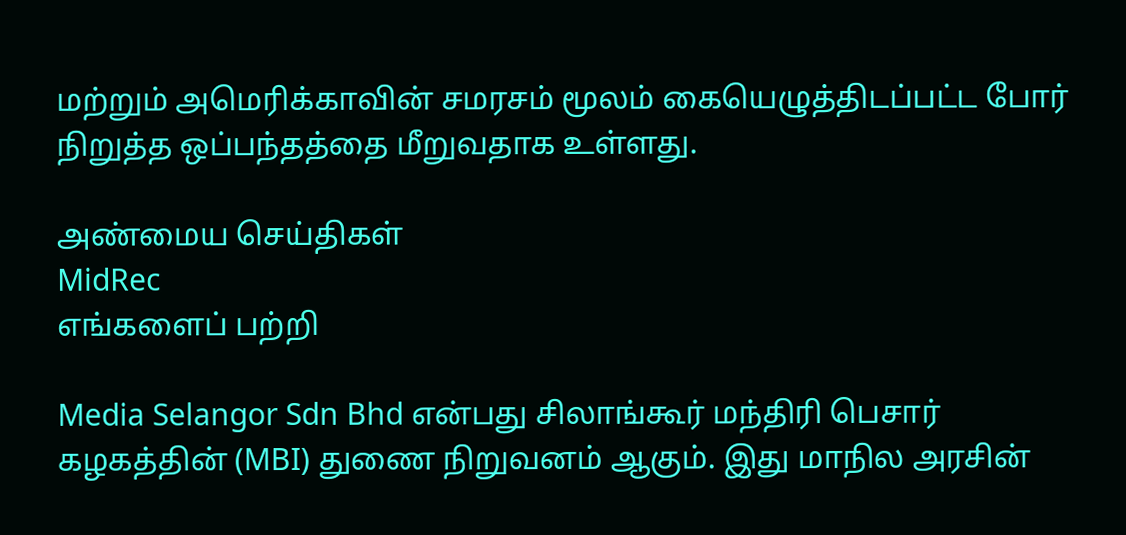மற்றும் அமெரிக்காவின் சமரசம் மூலம் கையெழுத்திடப்பட்ட போர் நிறுத்த ஒப்பந்தத்தை மீறுவதாக உள்ளது.

அண்மைய செய்திகள்
MidRec
எங்களைப் பற்றி

Media Selangor Sdn Bhd என்பது சிலாங்கூர் மந்திரி பெசார் கழகத்தின் (MBI) துணை நிறுவனம் ஆகும். இது மாநில அரசின்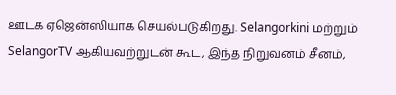ஊடக ஏஜென்ஸியாக செயல்படுகிறது. Selangorkini மற்றும் SelangorTV ஆகியவற்றுடன் கூட, இந்த நிறுவனம் சீனம்,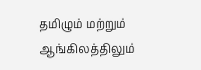தமிழும் மற்றும் ஆங்கிலத்திலும்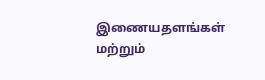இணையதளங்கள் மற்றும்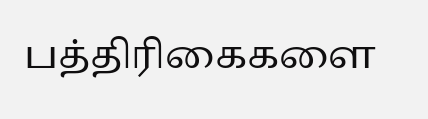பத்திரிகைகளை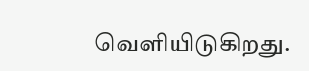வெளியிடுகிறது.